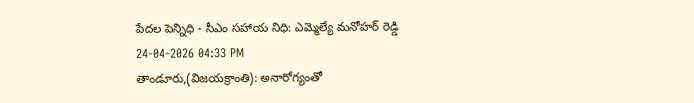పేదల పెన్నిధి - సీఎం సహాయ నిధి: ఎమ్మెల్యే మనోహర్ రెడ్డి
24-04-2026 04:33 PM
తాండూరు,(విజయక్రాంతి): అనారోగ్యంతో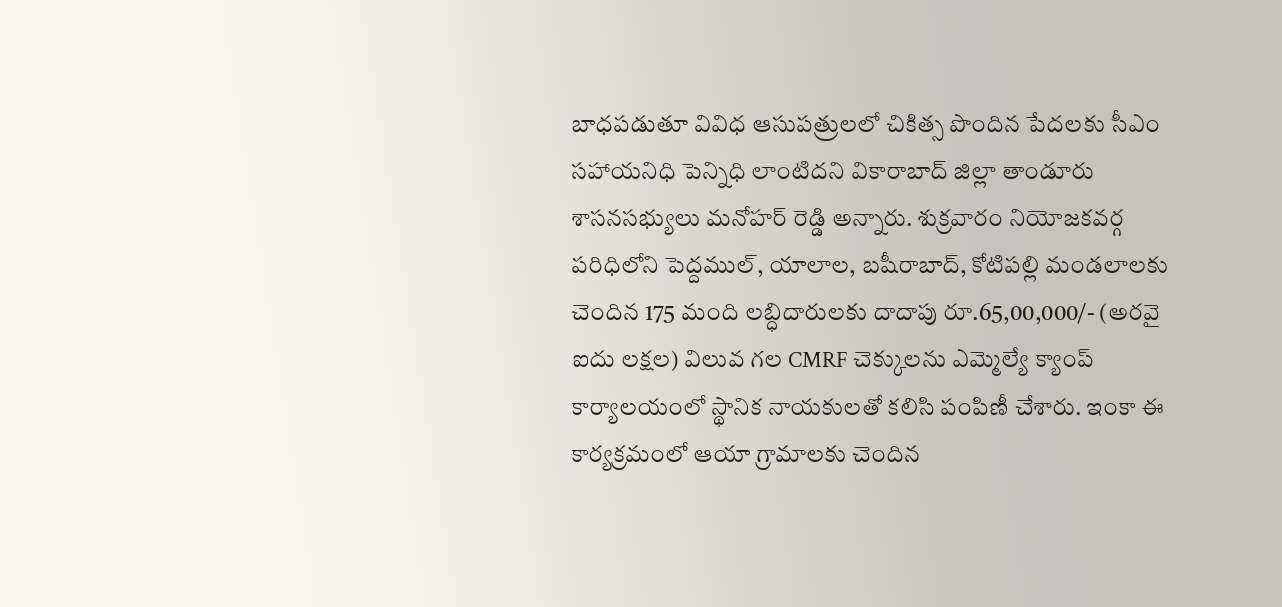బాధపడుతూ వివిధ ఆసుపత్రులలో చికిత్స పొందిన పేదలకు సీఎం సహాయనిధి పెన్నిధి లాంటిదని వికారాబాద్ జిల్లా తాండూరు శాసనసభ్యులు మనోహర్ రెడ్డి అన్నారు. శుక్రవారం నియోజకవర్గ పరిధిలోని పెద్దముల్, యాలాల, బషీరాబాద్, కోటిపల్లి మండలాలకు చెందిన 175 మంది లబ్ధిదారులకు దాదాపు రూ.65,00,000/- (అరవై ఐదు లక్షల) విలువ గల CMRF చెక్కులను ఎమ్మెల్యే క్యాంప్ కార్యాలయంలో స్థానిక నాయకులతో కలిసి పంపిణీ చేశారు. ఇంకా ఈ కార్యక్రమంలో ఆయా గ్రామాలకు చెందిన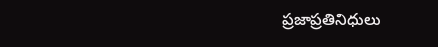ప్రజాప్రతినిధులు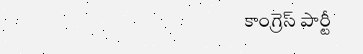కాంగ్రెస్ పార్టీ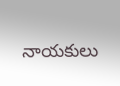నాయకులు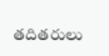తదితరులు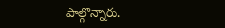పాల్గొన్నారు.